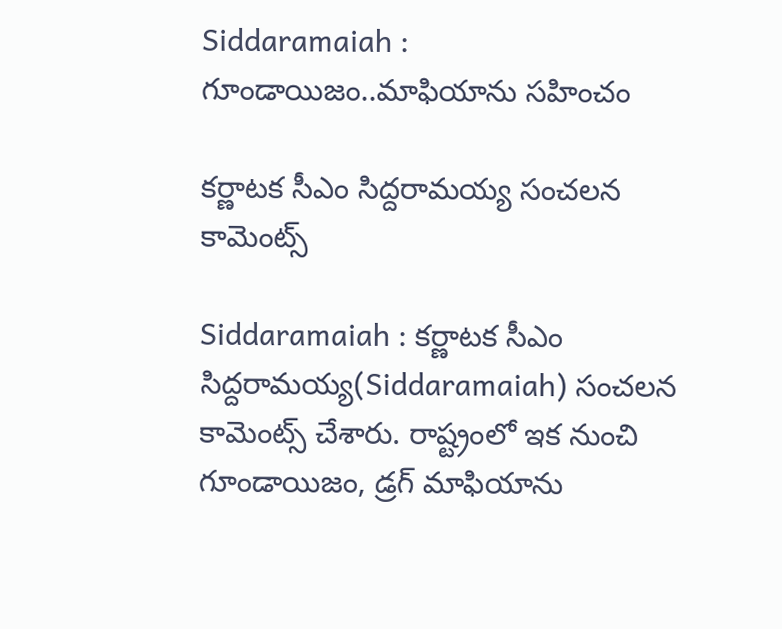Siddaramaiah : గూండాయిజం..మాఫియాను స‌హించం

క‌ర్ణాట‌క సీఎం సిద్ద‌రామ‌య్య సంచ‌ల‌న కామెంట్స్

Siddaramaiah : క‌ర్ణాట‌క సీఎం సిద్ద‌రామ‌య్య(Siddaramaiah) సంచ‌ల‌న కామెంట్స్ చేశారు. రాష్ట్రంలో ఇక నుంచి గూండాయిజం, డ్ర‌గ్ మాఫియాను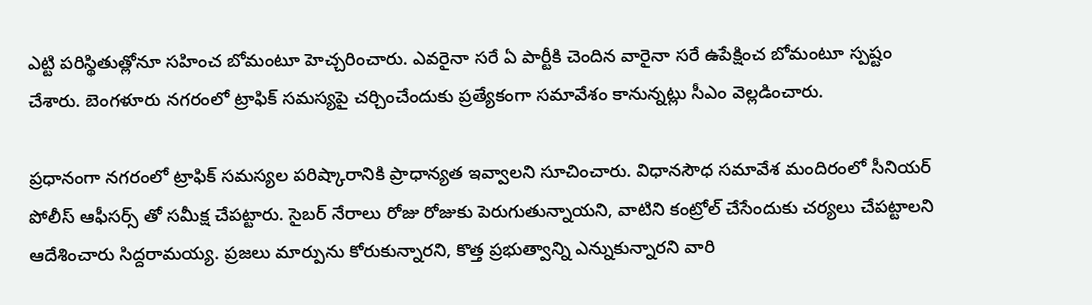ఎట్టి ప‌రిస్థితుత్లోనూ స‌హించ బోమంటూ హెచ్చ‌రించారు. ఎవ‌రైనా స‌రే ఏ పార్టీకి చెందిన వారైనా స‌రే ఉపేక్షించ బోమంటూ స్ప‌ష్టం చేశారు. బెంగ‌ళూరు న‌గ‌రంలో ట్రాఫిక్ స‌మ‌స్య‌పై చ‌ర్చించేందుకు ప్ర‌త్యేకంగా స‌మావేశం కానున్న‌ట్లు సీఎం వెల్ల‌డించారు.

ప్ర‌ధానంగా న‌గ‌రంలో ట్రాఫిక్ స‌మ‌స్య‌ల ప‌రిష్కారానికి ప్రాధాన్య‌త ఇవ్వాల‌ని సూచించారు. విధాన‌సౌధ స‌మావేశ మందిరంలో సీనియ‌ర్ పోలీస్ ఆఫీస‌ర్స్ తో స‌మీక్ష చేప‌ట్టారు. సైబ‌ర్ నేరాలు రోజు రోజుకు పెరుగుతున్నాయ‌ని, వాటిని కంట్రోల్ చేసేందుకు చ‌ర్య‌లు చేప‌ట్టాల‌ని ఆదేశించారు సిద్ద‌రామ‌య్య‌. ప్ర‌జ‌లు మార్పును కోరుకున్నార‌ని, కొత్త ప్ర‌భుత్వాన్ని ఎన్నుకున్నార‌ని వారి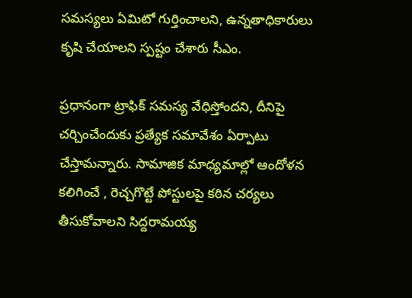స‌మ‌స్య‌లు ఏమిటో గుర్తించాల‌ని, ఉన్న‌తాధికారులు కృషి చేయాల‌ని స్ప‌ష్టం చేశారు సీఎం.

ప్ర‌ధానంగా ట్రాఫిక్ స‌మ‌స్య వేధిస్తోంద‌ని, దీనిపై చ‌ర్చించేందుకు ప్ర‌త్యేక స‌మావేశం ఏర్పాటు చేస్తామ‌న్నారు. సామాజిక మాధ్య‌మాల్లో ఆందోళ‌న క‌లిగించే , రెచ్చ‌గొట్టే పోస్టుల‌పై క‌ఠిన చ‌ర్య‌లు తీసుకోవాల‌ని సిద్ద‌రామ‌య్య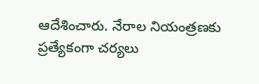ఆదేశించారు. నేరాల నియంత్ర‌ణ‌కు ప్ర‌త్యేకంగా చ‌ర్య‌లు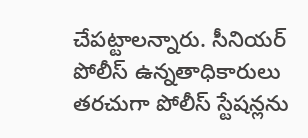చేప‌ట్టాల‌న్నారు. సీనియ‌ర్ పోలీస్ ఉన్న‌తాధికారులు త‌రచుగా పోలీస్ స్టేష‌న్ల‌ను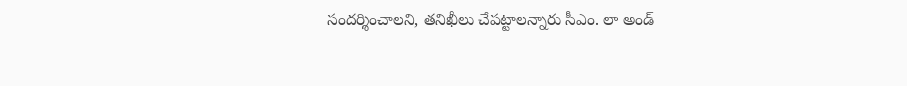సంద‌ర్శించాల‌ని, త‌నిఖీలు చేప‌ట్టాల‌న్నారు సీఎం. లా అండ్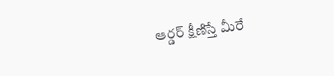ఆర్డ‌ర్ క్షీణిస్తే మీరే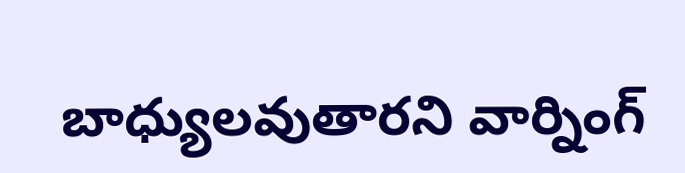బాధ్యుల‌వుతార‌ని వార్నింగ్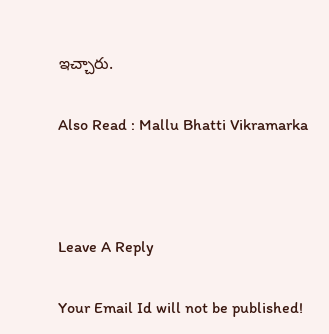ఇచ్చారు.

Also Read : Mallu Bhatti Vikramarka



Leave A Reply

Your Email Id will not be published!